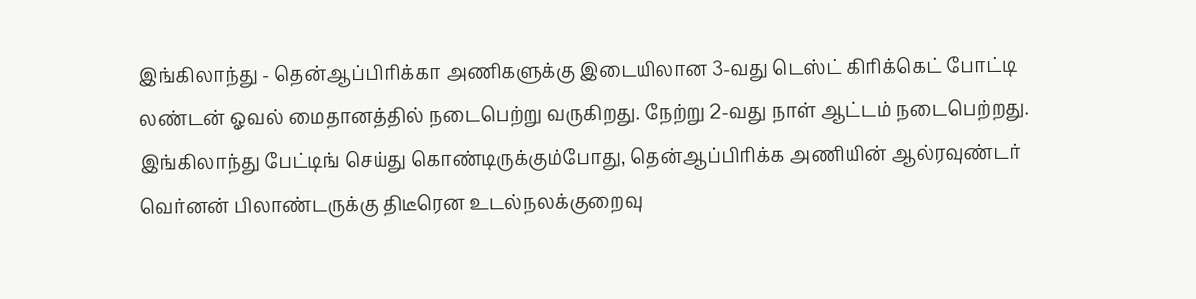இங்கிலாந்து - தென்ஆப்பிரிக்கா அணிகளுக்கு இடையிலான 3-வது டெஸ்ட் கிரிக்கெட் போட்டி லண்டன் ஓவல் மைதானத்தில் நடைபெற்று வருகிறது. நேற்று 2-வது நாள் ஆட்டம் நடைபெற்றது. இங்கிலாந்து பேட்டிங் செய்து கொண்டிருக்கும்போது, தென்ஆப்பிரிக்க அணியின் ஆல்ரவுண்டர் வெர்னன் பிலாண்டருக்கு திடீரென உடல்நலக்குறைவு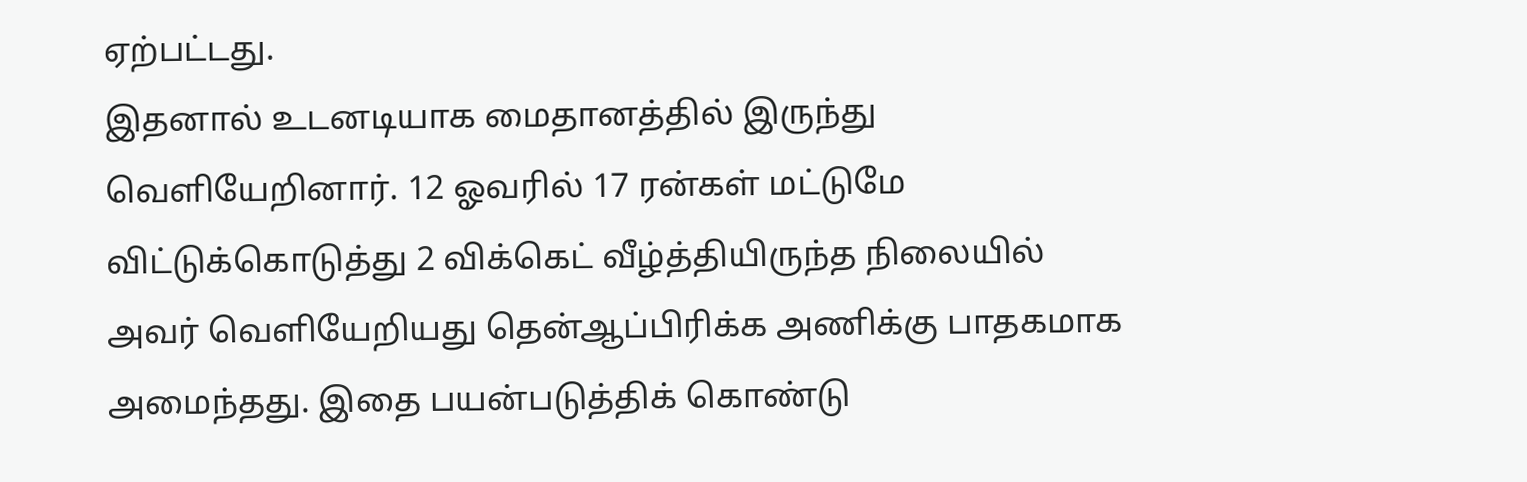ஏற்பட்டது.
இதனால் உடனடியாக மைதானத்தில் இருந்து வெளியேறினார். 12 ஓவரில் 17 ரன்கள் மட்டுமே விட்டுக்கொடுத்து 2 விக்கெட் வீழ்த்தியிருந்த நிலையில் அவர் வெளியேறியது தென்ஆப்பிரிக்க அணிக்கு பாதகமாக அமைந்தது. இதை பயன்படுத்திக் கொண்டு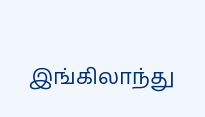இங்கிலாந்து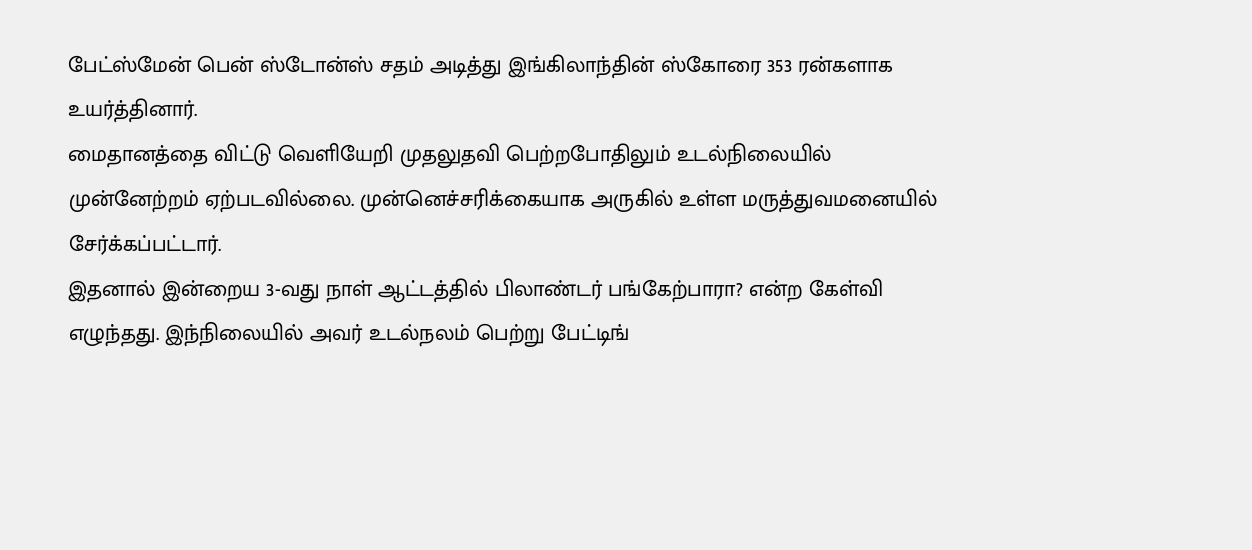பேட்ஸ்மேன் பென் ஸ்டோன்ஸ் சதம் அடித்து இங்கிலாந்தின் ஸ்கோரை 353 ரன்களாக உயர்த்தினார்.
மைதானத்தை விட்டு வெளியேறி முதலுதவி பெற்றபோதிலும் உடல்நிலையில் முன்னேற்றம் ஏற்படவில்லை. முன்னெச்சரிக்கையாக அருகில் உள்ள மருத்துவமனையில் சேர்க்கப்பட்டார்.
இதனால் இன்றைய 3-வது நாள் ஆட்டத்தில் பிலாண்டர் பங்கேற்பாரா? என்ற கேள்வி எழுந்தது. இந்நிலையில் அவர் உடல்நலம் பெற்று பேட்டிங்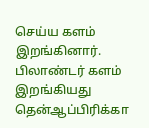செய்ய களம் இறங்கினார். பிலாண்டர் களம் இறங்கியது தென்ஆப்பிரிக்கா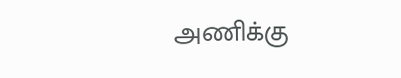அணிக்கு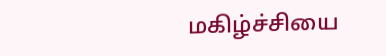மகிழ்ச்சியை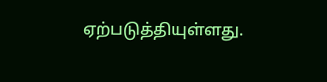ஏற்படுத்தியுள்ளது.